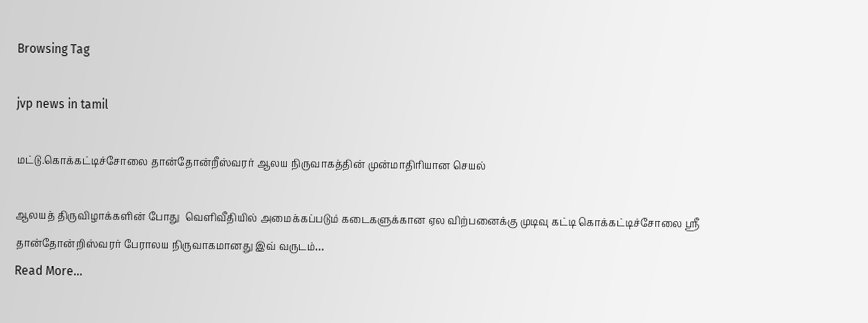Browsing Tag

jvp news in tamil

மட்டு.கொக்கட்டிச்சோலை தான்தோன்றீஸ்வரர் ஆலய நிருவாகத்தின் முன்மாதிரியான செயல்

ஆலயத் திருவிழாக்களின் போது  வெளிவீதியில் அமைக்கப்படும் கடைகளுக்கான ஏல விற்பனைக்கு முடிவு கட்டி கொக்கட்டிச்சோலை ஶ்ரீ தான்தோன்றிஸ்வரர் பேராலய நிருவாகமானது இவ் வருடம்…
Read More...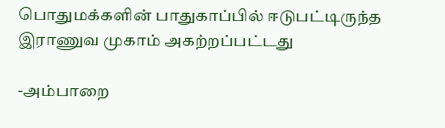பொதுமக்களின் பாதுகாப்பில் ஈடுபட்டிருந்த இராணுவ முகாம் அகற்றப்பட்டது

-அம்பாறை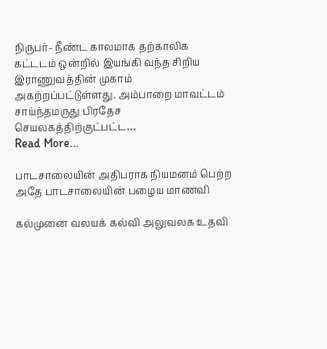நிருபர்- நீண்ட காலமாக தற்காலிக கட்டடம் ஒன்றில் இயங்கி வந்த சிறிய இராணுவத்தின் முகாம் அகற்றப்பட்டுள்ளது. அம்பாறை மாவட்டம் சாய்ந்தமருது பிரதேச செயலகத்திற்குட்பட்ட…
Read More...

பாடசாலையின் அதிபராக நியமனம் பெற்ற அதே பாடசாலையின் பழைய மாணவி

கல்முனை வலயக் கல்வி அலுவலக உதவி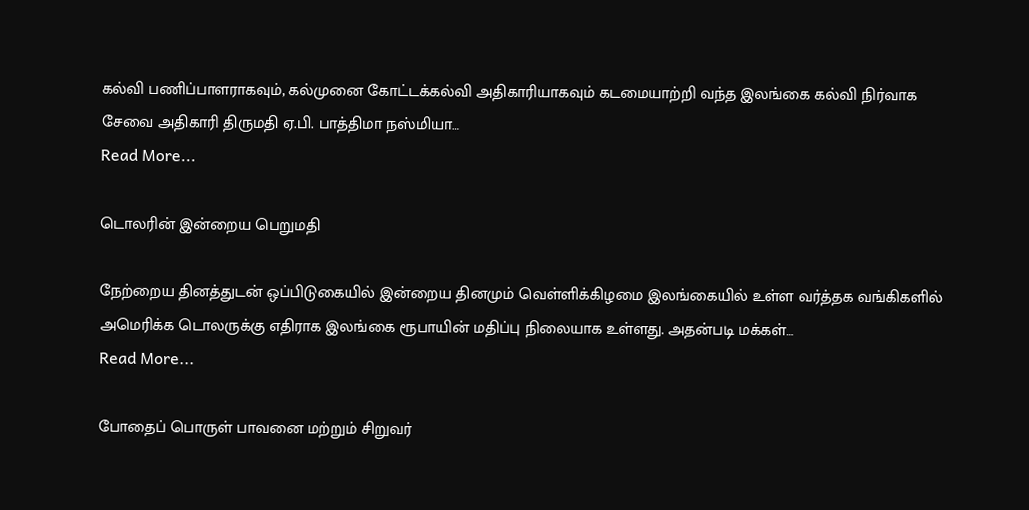கல்வி பணிப்பாளராகவும், கல்முனை கோட்டக்கல்வி அதிகாரியாகவும் கடமையாற்றி வந்த இலங்கை கல்வி நிர்வாக சேவை அதிகாரி திருமதி ஏ.பி. பாத்திமா நஸ்மியா…
Read More...

டொலரின் இன்றைய பெறுமதி

நேற்றைய தினத்துடன் ஒப்பிடுகையில் இன்றைய தினமும் வெள்ளிக்கிழமை இலங்கையில் உள்ள வர்த்தக வங்கிகளில் அமெரிக்க டொலருக்கு எதிராக இலங்கை ரூபாயின் மதிப்பு நிலையாக உள்ளது. அதன்படி மக்கள்…
Read More...

போதைப் பொருள் பாவனை மற்றும் சிறுவர்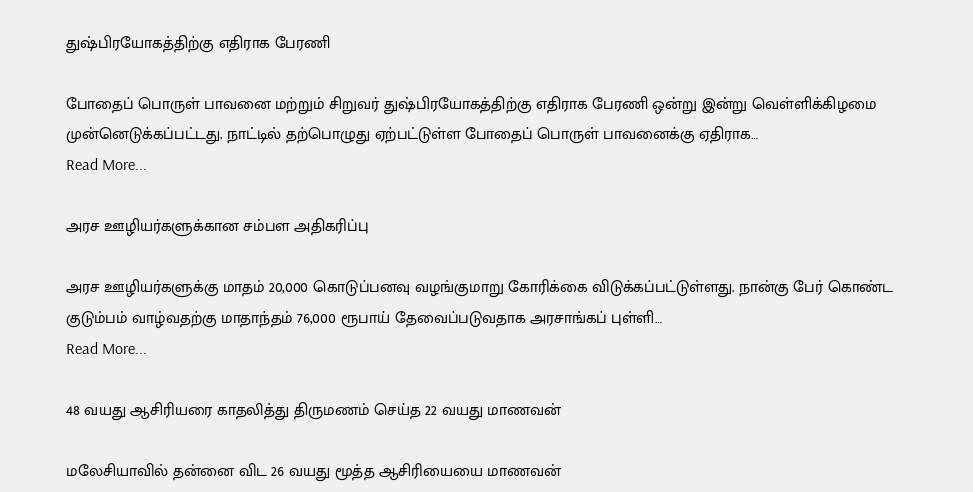துஷ்பிரயோகத்திற்கு எதிராக பேரணி

போதைப் பொருள் பாவனை மற்றும் சிறுவர் துஷ்பிரயோகத்திற்கு எதிராக பேரணி ஒன்று இன்று வெள்ளிக்கிழமை முன்னெடுக்கப்பட்டது. நாட்டில் தற்பொழுது ஏற்பட்டுள்ள போதைப் பொருள் பாவனைக்கு ஏதிராக…
Read More...

அரச ஊழியர்களுக்கான சம்பள அதிகரிப்பு

அரச ஊழியர்களுக்கு மாதம் 20,000 கொடுப்பனவு வழங்குமாறு கோரிக்கை விடுக்கப்பட்டுள்ளது. நான்கு பேர் கொண்ட குடும்பம் வாழ்வதற்கு மாதாந்தம் 76,000 ரூபாய் தேவைப்படுவதாக அரசாங்கப் புள்ளி…
Read More...

48 வயது ஆசிரியரை காதலித்து திருமணம் செய்த 22 வயது மாணவன்

மலேசியாவில் தன்னை விட 26 வயது மூத்த ஆசிரியையை மாணவன்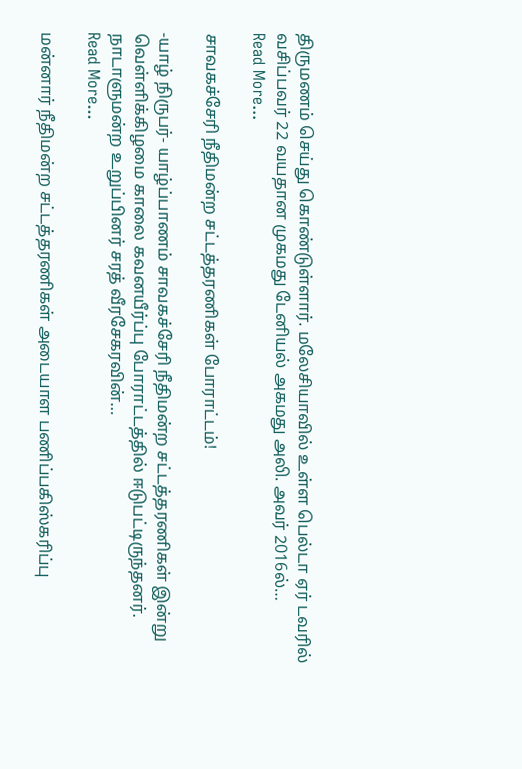திருமணம் செய்து கொண்டுள்ளார். மலேசியாவில் உள்ள பெல்டா ஏர் டவரில் வசிப்பவர் 22 வயதான முகமது டேனியல் அகமது அலி. அவர் 2016ல்…
Read More...

சாவகச்சேரி நீதிமன்ற சட்டத்தரணிகள் போராட்டம்!

-யாழ் நிருபர்- யாழ்ப்பாணம் சாவகச்சேரி நீதிமன்ற சட்டத்தரணிகள் இன்று வெள்ளிக்கிழமை காலை கவனயீர்ப்பு போராட்டத்தில் ஈடுபட்டிருந்தனர். நாடாளுமன்ற உறுப்பினர் சரத் வீரசேகரவின்…
Read More...

மன்னார் நீதிமன்ற சட்டத்தரணிகள் அடையாள பணிப்பகிஸ்கரிப்பு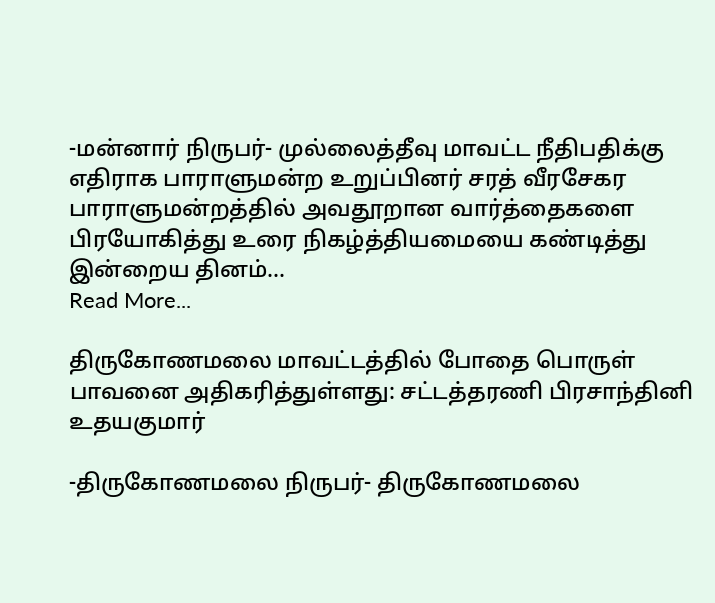-மன்னார் நிருபர்- முல்லைத்தீவு மாவட்ட நீதிபதிக்கு எதிராக பாராளுமன்ற உறுப்பினர் சரத் வீரசேகர பாராளுமன்றத்தில் அவதூறான வார்த்தைகளை பிரயோகித்து உரை நிகழ்த்தியமையை கண்டித்து இன்றைய தினம்…
Read More...

திருகோணமலை மாவட்டத்தில் போதை பொருள் பாவனை அதிகரித்துள்ளது: சட்டத்தரணி பிரசாந்தினி உதயகுமார்

-திருகோணமலை நிருபர்- திருகோணமலை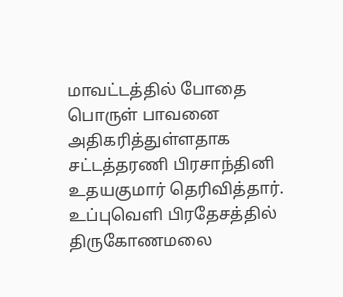மாவட்டத்தில் போதை பொருள் பாவனை அதிகரித்துள்ளதாக சட்டத்தரணி பிரசாந்தினி உதயகுமார் தெரிவித்தார். உப்புவெளி பிரதேசத்தில் திருகோணமலை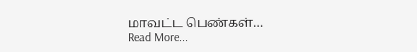மாவட்ட பெண்கள்…
Read More...